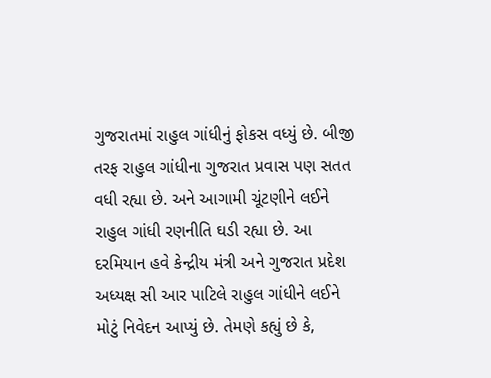ગુજરાતમાં રાહુલ ગાંધીનું ફોકસ વધ્યું છે. બીજી તરફ રાહુલ ગાંધીના ગુજરાત પ્રવાસ પણ સતત વધી રહ્યા છે. અને આગામી ચૂંટણીને લઈને રાહુલ ગાંધી રણનીતિ ઘડી રહ્યા છે. આ દરમિયાન હવે કેન્દ્રીય મંત્રી અને ગુજરાત પ્રદેશ અધ્યક્ષ સી આર પાટિલે રાહુલ ગાંધીને લઈને મોટું નિવેદન આપ્યું છે. તેમણે કહ્યું છે કે,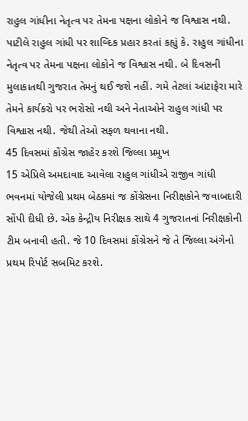રાહુલ ગાંધીના નેતૃત્વ પર તેમના પક્ષના લોકોને જ વિશ્વાસ નથી.
પાટીલે રાહુલ ગાંધી પર શાબ્દિક પ્રહાર કરતાં કહ્યું કે. રાહુલ ગાંધીના નેતૃત્વ પર તેમના પક્ષના લોકોને જ વિશ્વાસ નથી. બે દિવસની મુલાકાતથી ગુજરાત તેમનું થઈ જશે નહીં. ગમે તેટલાં આંટાફેરા મારે તેમને કાર્યકરો પર ભરોસો નથી અને નેતાઓને રાહુલ ગાંધી પર વિશ્વાસ નથી. જેથી તેઓ સફળ થવાના નથી.
45 દિવસમાં કોંગ્રેસ જાહેર કરશે જિલ્લા પ્રમુખ
15 એપ્રિલે અમદાવાદ આવેલા રાહુલ ગાંધીએ રાજીવ ગાંધી ભવનમાં યોજેલી પ્રથમ બેઠકમાં જ કોંગ્રેસના નિરીક્ષકોને જવાબદારી સોંપી દીધી છે. એક કેન્દ્રીય નિરીક્ષક સાથે 4 ગુજરાતનાં નિરીક્ષકોની ટીમ બનાવી હતી. જે 10 દિવસમાં કોંગ્રેસને જે તે જિલ્લા અંગેનો પ્રથમ રિપોર્ટ સબમિટ કરશે.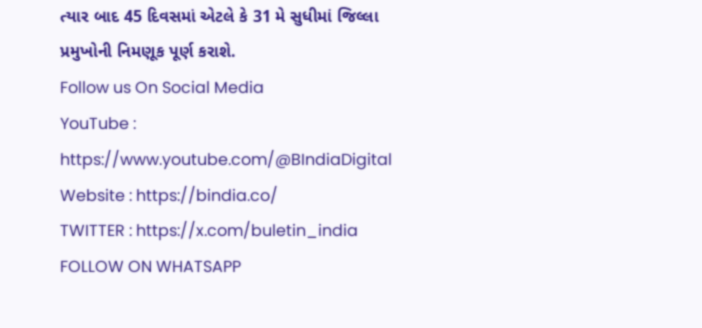ત્યાર બાદ 45 દિવસમાં એટલે કે 31 મે સુધીમાં જિલ્લા પ્રમુખોની નિમણૂક પૂર્ણ કરાશે.
Follow us On Social Media
YouTube : https://www.youtube.com/@BIndiaDigital
Website : https://bindia.co/
TWITTER : https://x.com/buletin_india
FOLLOW ON WHATSAPP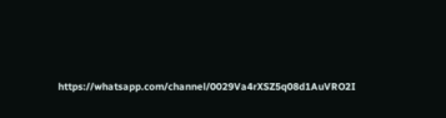https://whatsapp.com/channel/0029Va4rXSZ5q08d1AuVRO2I